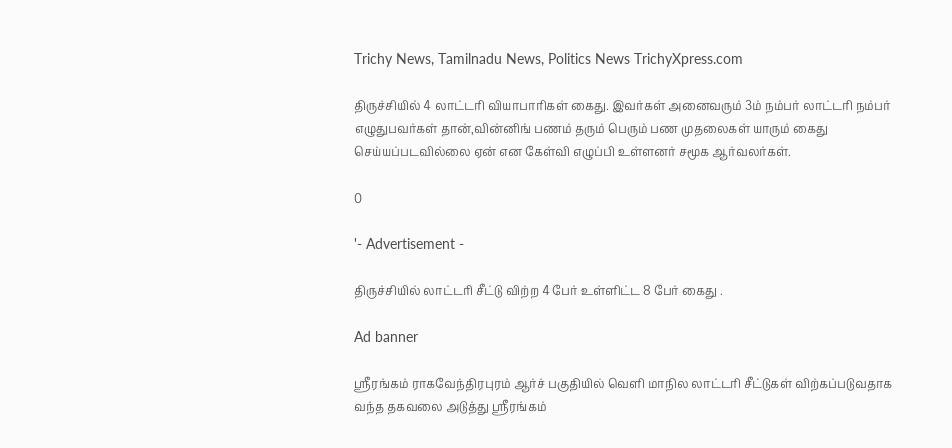Trichy News, Tamilnadu News, Politics News TrichyXpress.com

திருச்சியில் 4 லாட்டரி வியாபாரிகள் கைது. இவர்கள் அனைவரும் 3ம் நம்பர் லாட்டரி நம்பர் எழுதுபவர்கள் தான்,வின்னிங் பணம் தரும் பெரும் பண முதலைகள் யாரும் கைது செய்யப்படவில்லை ஏன் என கேள்வி எழுப்பி உள்ளனர் சமூக ஆர்வலர்கள்.

0

'- Advertisement -

திருச்சியில் லாட்டரி சீட்டு விற்ற 4 பேர் உள்ளிட்ட 8 பேர் கைது .

Ad banner

ஸ்ரீரங்கம் ராகவேந்திரபுரம் ஆர்ச் பகுதியில் வெளி மாநில லாட்டரி சீட்டுகள் விற்கப்படுவதாக வந்த தகவலை அடுத்து ஸ்ரீரங்கம்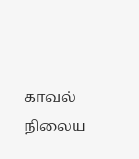காவல் நிலைய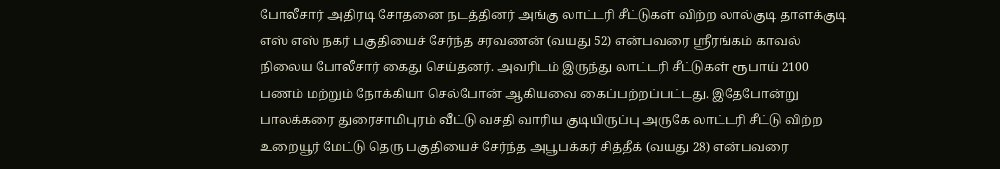போலீசார் அதிரடி சோதனை நடத்தினர் அங்கு லாட்டரி சீட்டுகள் விற்ற லால்குடி தாளக்குடி எஸ் எஸ் நகர் பகுதியைச் சேர்ந்த சரவணன் (வயது 52) என்பவரை ஸ்ரீரங்கம் காவல் நிலைய போலீசார் கைது செய்தனர். அவரிடம் இருந்து லாட்டரி சீட்டுகள் ரூபாய் 2100 பணம் மற்றும் நோக்கியா செல்போன் ஆகியவை கைப்பற்றப்பட்டது. இதேபோன்று பாலக்கரை துரைசாமிபுரம் வீட்டு வசதி வாரிய குடியிருப்பு அருகே லாட்டரி சீட்டு விற்ற உறையூர் மேட்டு தெரு பகுதியைச் சேர்ந்த அபூபக்கர் சித்தீக் (வயது 28) என்பவரை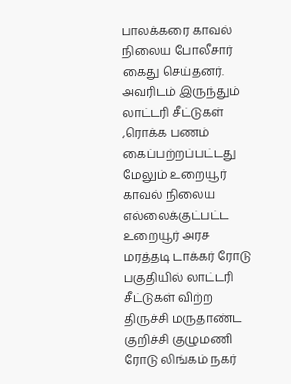பாலக்கரை காவல் நிலைய போலீசார் கைது செய்தனர். அவரிடம் இருந்தும் லாட்டரி சீட்டுகள் ,ரொக்க பணம் கைப்பற்றப்பட்டது மேலும் உறையூர் காவல் நிலைய எல்லைக்குட்பட்ட உறையூர் அரச மரத்தடி டாக்கர் ரோடு பகுதியில் லாட்டரி சீட்டுகள் விற்ற திருச்சி மருதாண்ட குறிச்சி குழுமணி ரோடு லிங்கம் நகர்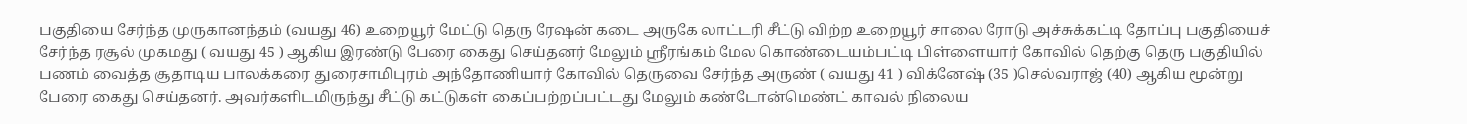பகுதியை சேர்ந்த முருகானந்தம் (வயது 46) உறையூர் மேட்டு தெரு ரேஷன் கடை அருகே லாட்டரி சீட்டு விற்ற உறையூர் சாலை ரோடு அச்சுக்கட்டி தோப்பு பகுதியைச் சேர்ந்த ரசூல் முகமது ( வயது 45 ) ஆகிய இரண்டு பேரை கைது செய்தனர் மேலும் ஸ்ரீரங்கம் மேல கொண்டையம்பட்டி பிள்ளையார் கோவில் தெற்கு தெரு பகுதியில் பணம் வைத்த சூதாடிய பாலக்கரை துரைசாமிபுரம் அந்தோணியார் கோவில் தெருவை சேர்ந்த அருண் ( வயது 41 ) விக்னேஷ் (35 )செல்வராஜ் (40) ஆகிய மூன்று பேரை கைது செய்தனர். அவர்களிடமிருந்து சீட்டு கட்டுகள் கைப்பற்றப்பட்டது மேலும் கண்டோன்மெண்ட் காவல் நிலைய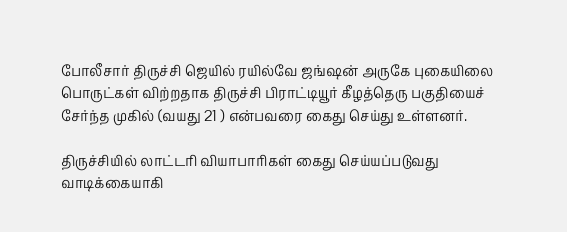போலீசார் திருச்சி ஜெயில் ரயில்வே ஜங்ஷன் அருகே புகையிலை பொருட்கள் விற்றதாக திருச்சி பிராட்டியூர் கீழத்தெரு பகுதியைச் சேர்ந்த முகில் (வயது 21 ) என்பவரை கைது செய்து உள்ளனர்.

திருச்சியில் லாட்டரி வியாபாரிகள் கைது செய்யப்படுவது வாடிக்கையாகி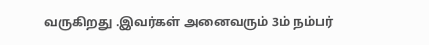வருகிறது .இவர்கள் அனைவரும் 3ம் நம்பர்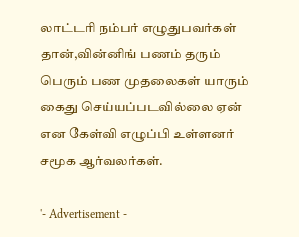லாட்டரி நம்பர் எழுதுபவர்கள் தான்,வின்னிங் பணம் தரும் பெரும் பண முதலைகள் யாரும் கைது செய்யப்படவில்லை ஏன் என கேள்வி எழுப்பி உள்ளனர் சமூக ஆர்வலர்கள்.

'- Advertisement -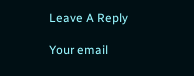Leave A Reply

Your email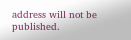address will not be published.